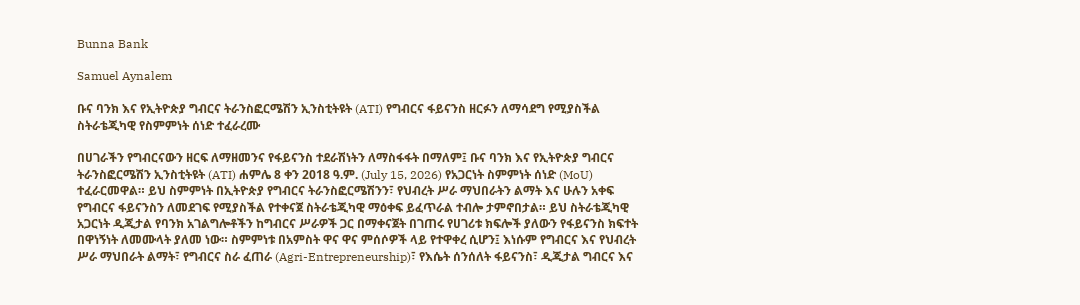Bunna Bank

Samuel Aynalem

ቡና ባንክ እና የኢትዮጵያ ግብርና ትራንስፎርሜሽን ኢንስቲትዩት (ATI) የግብርና ፋይናንስ ዘርፉን ለማሳደግ የሚያስችል ስትራቴጂካዊ የስምምነት ሰነድ ተፈራረሙ

በሀገራችን የግብርናውን ዘርፍ ለማዘመንና የፋይናንስ ተደራሽነትን ለማስፋፋት በማለም፤ ቡና ባንክ እና የኢትዮጵያ ግብርና ትራንስፎርሜሽን ኢንስቲትዩት (ATI) ሐምሌ 8 ቀን 2018 ዓ.ም. (July 15, 2026) የአጋርነት ስምምነት ሰነድ (MoU) ተፈራርመዋል። ይህ ስምምነት በኢትዮጵያ የግብርና ትራንስፎርሜሽንን፣ የህብረት ሥራ ማህበራትን ልማት እና ሁሉን አቀፍ የግብርና ፋይናንስን ለመደገፍ የሚያስችል የተቀናጀ ስትራቴጂካዊ ማዕቀፍ ይፈጥራል ተብሎ ታምኖበታል። ይህ ስትራቴጂካዊ አጋርነት ዲጂታል የባንክ አገልግሎቶችን ከግብርና ሥራዎች ጋር በማቀናጀት በገጠሩ የሀገሪቱ ክፍሎች ያለውን የፋይናንስ ክፍተት በዋነኝነት ለመሙላት ያለመ ነው። ስምምነቱ በአምስት ዋና ዋና ምሰሶዎች ላይ የተዋቀረ ሲሆን፤ እነሱም የግብርና እና የህብረት ሥራ ማህበራት ልማት፣ የግብርና ስራ ፈጠራ (Agri-Entrepreneurship)፣ የእሴት ሰንሰለት ፋይናንስ፣ ዲጂታል ግብርና እና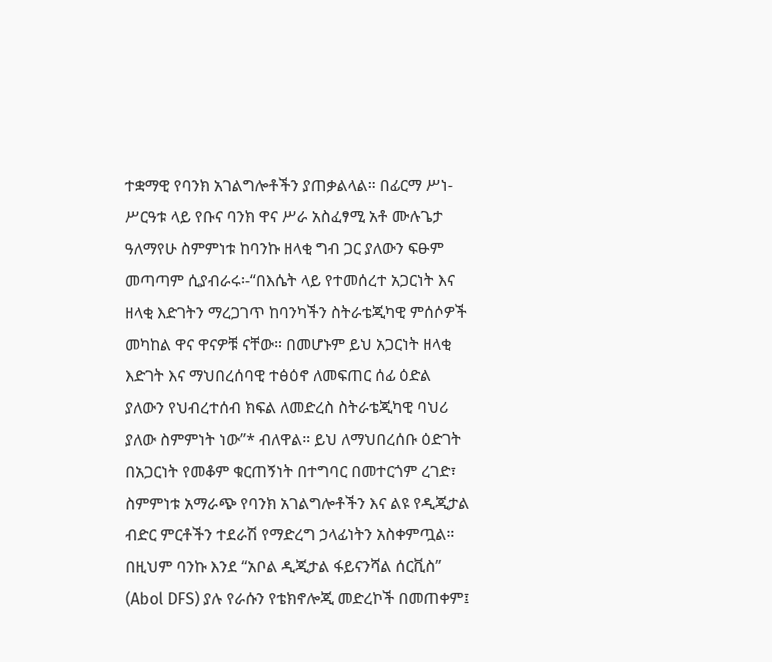ተቋማዊ የባንክ አገልግሎቶችን ያጠቃልላል። በፊርማ ሥነ-ሥርዓቱ ላይ የቡና ባንክ ዋና ሥራ አስፈፃሚ አቶ ሙሉጌታ ዓለማየሁ ስምምነቱ ከባንኩ ዘላቂ ግብ ጋር ያለውን ፍፁም መጣጣም ሲያብራሩ፡-“በእሴት ላይ የተመሰረተ አጋርነት እና ዘላቂ እድገትን ማረጋገጥ ከባንካችን ስትራቴጂካዊ ምሰሶዎች መካከል ዋና ዋናዎቹ ናቸው። በመሆኑም ይህ አጋርነት ዘላቂ እድገት እና ማህበረሰባዊ ተፅዕኖ ለመፍጠር ሰፊ ዕድል ያለውን የህብረተሰብ ክፍል ለመድረስ ስትራቴጂካዊ ባህሪ ያለው ስምምነት ነው”* ብለዋል። ይህ ለማህበረሰቡ ዕድገት በአጋርነት የመቆም ቁርጠኝነት በተግባር በመተርጎም ረገድ፣ ስምምነቱ አማራጭ የባንክ አገልግሎቶችን እና ልዩ የዲጂታል ብድር ምርቶችን ተደራሽ የማድረግ ኃላፊነትን አስቀምጧል። በዚህም ባንኩ እንደ “አቦል ዲጂታል ፋይናንሻል ሰርቪስ” (Abol DFS) ያሉ የራሱን የቴክኖሎጂ መድረኮች በመጠቀም፤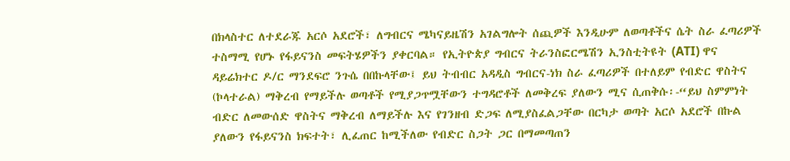በክላስተር ለተደራጁ አርሶ አደሮች፣ ለግብርና ሜካናይዜሽን አገልግሎት ሰጪዎች እንዲሁም ለወጣቶችና ሴት ስራ ፈጣሪዎች ተስማሚ የሆኑ የፋይናንስ መፍትሄዎችን ያቀርባል። የኢትዮጵያ ግብርና ትራንስፎርሜሽን ኢንስቲትዩት (ATI) ዋና ዳይሬክተር ዶ/ር ማንደፍሮ ንጉሴ በበኩላቸው፤ ይህ ትብብር አዳዲስ ግብርና-ነክ ስራ ፈጣሪዎች በተለይም የብድር ዋስትና (ኮላተራል) ማቅረብ የማይችሉ ወጣቶች የሚያጋጥሟቸውን ተግዳሮቶች ለመቅረፍ ያለውን ሚና ሲጠቅሱ፡-“ይህ ስምምነት ብድር ለመውሰድ ዋስትና ማቅረብ ለማይችሉ እና የገንዘብ ድጋፍ ለሚያስፈልጋቸው በርካታ ወጣት አርሶ አደሮች በኩል ያለውን የፋይናንስ ክፍተት፣ ሊፈጠር ከሚችለው የብድር ስጋት ጋር በማመጣጠን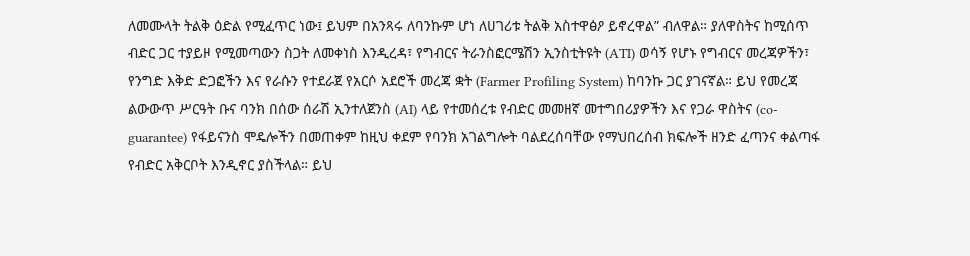ለመሙላት ትልቅ ዕድል የሚፈጥር ነው፤ ይህም በአንጻሩ ለባንኩም ሆነ ለሀገሪቱ ትልቅ አስተዋፅዖ ይኖረዋል” ብለዋል። ያለዋስትና ከሚሰጥ ብድር ጋር ተያይዞ የሚመጣውን ስጋት ለመቀነስ እንዲረዳ፣ የግብርና ትራንስፎርሜሽን ኢንስቲትዩት (ATI) ወሳኝ የሆኑ የግብርና መረጃዎችን፣ የንግድ እቅድ ድጋፎችን እና የራሱን የተደራጀ የአርሶ አደሮች መረጃ ቋት (Farmer Profiling System) ከባንኩ ጋር ያገናኛል። ይህ የመረጃ ልውውጥ ሥርዓት ቡና ባንክ በሰው ሰራሽ ኢንተለጀንስ (AI) ላይ የተመሰረቱ የብድር መመዘኛ መተግበሪያዎችን እና የጋራ ዋስትና (co-guarantee) የፋይናንስ ሞዴሎችን በመጠቀም ከዚህ ቀደም የባንክ አገልግሎት ባልደረሰባቸው የማህበረሰብ ክፍሎች ዘንድ ፈጣንና ቀልጣፋ የብድር አቅርቦት እንዲኖር ያስችላል። ይህ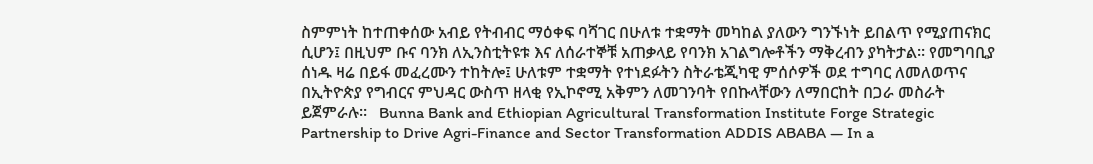ስምምነት ከተጠቀሰው አብይ የትብብር ማዕቀፍ ባሻገር በሁለቱ ተቋማት መካከል ያለውን ግንኙነት ይበልጥ የሚያጠናክር ሲሆን፤ በዚህም ቡና ባንክ ለኢንስቲትዩቱ እና ለሰራተኞቹ አጠቃላይ የባንክ አገልግሎቶችን ማቅረብን ያካትታል። የመግባቢያ ሰነዱ ዛሬ በይፋ መፈረሙን ተከትሎ፤ ሁለቱም ተቋማት የተነደፉትን ስትራቴጂካዊ ምሰሶዎች ወደ ተግባር ለመለወጥና በኢትዮጵያ የግብርና ምህዳር ውስጥ ዘላቂ የኢኮኖሚ አቅምን ለመገንባት የበኩላቸውን ለማበርከት በጋራ መስራት ይጀምራሉ።   Bunna Bank and Ethiopian Agricultural Transformation Institute Forge Strategic Partnership to Drive Agri-Finance and Sector Transformation ADDIS ABABA — In a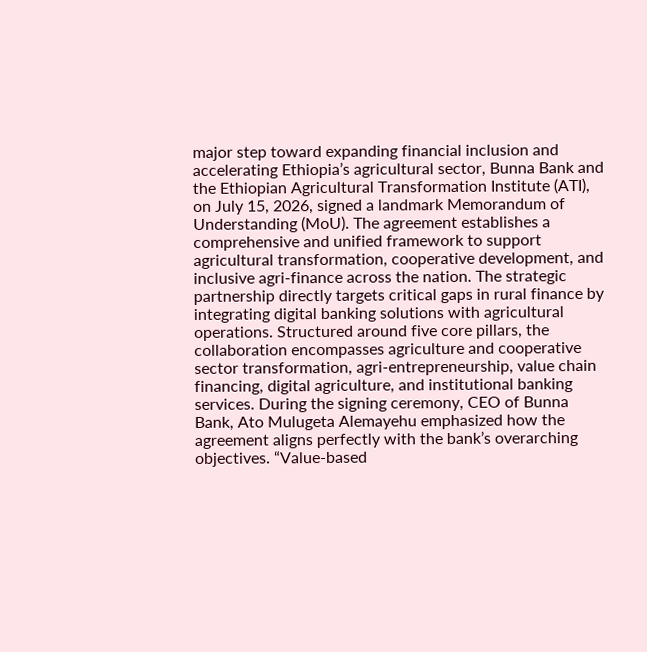major step toward expanding financial inclusion and accelerating Ethiopia’s agricultural sector, Bunna Bank and the Ethiopian Agricultural Transformation Institute (ATI), on July 15, 2026, signed a landmark Memorandum of Understanding (MoU). The agreement establishes a comprehensive and unified framework to support agricultural transformation, cooperative development, and inclusive agri-finance across the nation. The strategic partnership directly targets critical gaps in rural finance by integrating digital banking solutions with agricultural operations. Structured around five core pillars, the collaboration encompasses agriculture and cooperative sector transformation, agri-entrepreneurship, value chain financing, digital agriculture, and institutional banking services. During the signing ceremony, CEO of Bunna Bank, Ato Mulugeta Alemayehu emphasized how the agreement aligns perfectly with the bank’s overarching objectives. “Value-based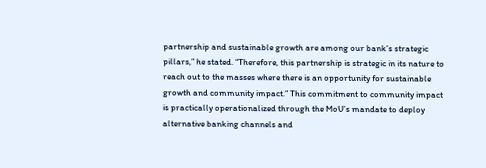partnership and sustainable growth are among our bank’s strategic pillars,” he stated. “Therefore, this partnership is strategic in its nature to reach out to the masses where there is an opportunity for sustainable growth and community impact.” This commitment to community impact is practically operationalized through the MoU’s mandate to deploy alternative banking channels and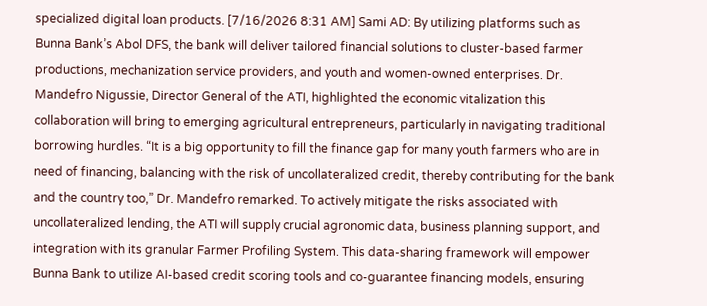specialized digital loan products. [7/16/2026 8:31 AM] Sami AD: By utilizing platforms such as Bunna Bank’s Abol DFS, the bank will deliver tailored financial solutions to cluster-based farmer productions, mechanization service providers, and youth and women-owned enterprises. Dr. Mandefro Nigussie, Director General of the ATI, highlighted the economic vitalization this collaboration will bring to emerging agricultural entrepreneurs, particularly in navigating traditional borrowing hurdles. “It is a big opportunity to fill the finance gap for many youth farmers who are in need of financing, balancing with the risk of uncollateralized credit, thereby contributing for the bank and the country too,” Dr. Mandefro remarked. To actively mitigate the risks associated with uncollateralized lending, the ATI will supply crucial agronomic data, business planning support, and integration with its granular Farmer Profiling System. This data-sharing framework will empower Bunna Bank to utilize AI-based credit scoring tools and co-guarantee financing models, ensuring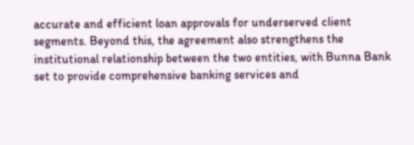accurate and efficient loan approvals for underserved client segments. Beyond this, the agreement also strengthens the institutional relationship between the two entities, with Bunna Bank set to provide comprehensive banking services and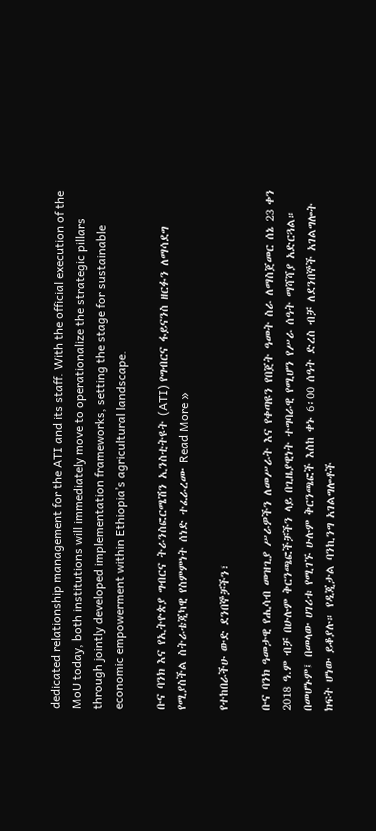dedicated relationship management for the ATI and its staff. With the official execution of the MoU today, both institutions will immediately move to operationalize the strategic pillars through jointly developed implementation frameworks, setting the stage for sustainable economic empowerment within Ethiopia’s agricultural landscape.

ቡና ባንክ እና የኢትዮጵያ ግብርና ትራንስፎርሜሽን ኢንስቲትዩት (ATI) የግብርና ፋይናንስ ዘርፉን ለማሳደግ የሚያስችል ስትራቴጂካዊ የስምምነት ሰነድ ተፈራረሙ Read More »

የተከበራችሁ ውድ ደንበኞቻችን፣

ቡና ባንክ ዓመታዊ የሒሳብ መዝጊያ ሥራዎችን ለመሥራት እና የቀጣዩን የበጀት ዓመት ስራ ለማስጀመር ሰኔ 23 ቀን 2018 ዓ.ም ብቻ በሁሉም ቅርንጫፎችቻችን ላይ በጊዜያዊነት ተግባራዊ የሚሆን የሥራ ሰዓት ማሻሻያ አድርጓል። በመሆኑም፤ በመላው ሀገሪቱ የሚገኙ ሁሉም ቅርንጫፎች እስከ ቀኑ 6፡00 ሰዓት ድረስ ብቻ ለደንበኞች አገልግሎት ክፍት ሆነው ይቆያሉ። የዲጂታል ባንኪንግ አገልግሎቶች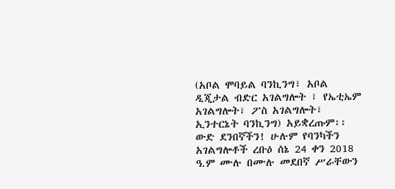(አቦል ሞባይል ባንኪንግ፣ አቦል ዲጂታል ብድር አገልግሎት ፣ የኤቲኤም አገልግሎት፣ ፖስ አገልግሎት፣ ኢንተርኔት ባንኪንግ) አይቋረጡም፡፡ ውድ ደንበኛችን! ሁሉም የባንካችን አገልግሎቶች ረቡዕ ሰኔ 24 ቀን 2018 ዓ.ም ሙሉ በሙሉ መደበኛ ሥራቸውን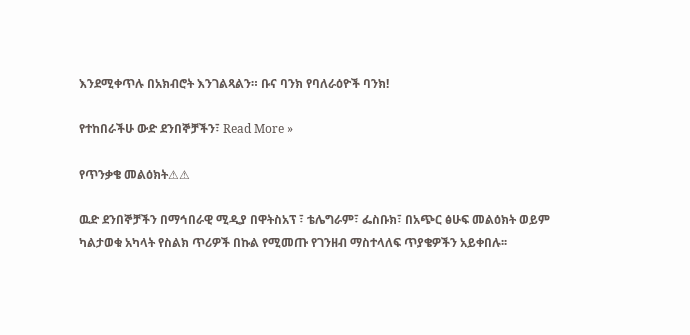እንደሚቀጥሉ በአክብሮት እንገልጻልን። ቡና ባንክ የባለራዕዮች ባንክ!

የተከበራችሁ ውድ ደንበኞቻችን፣ Read More »

የጥንቃቄ መልዕክት⚠⚠

ዉድ ደንበኞቻችን በማኅበራዊ ሚዲያ በዋትስአፕ ፣ ቴሌግራም፣ ፌስቡክ፣ በአጭር ፅሁፍ መልዕክት ወይም ካልታወቁ አካላት የስልክ ጥሪዎች በኩል የሚመጡ የገንዘብ ማስተላለፍ ጥያቄዎችን አይቀበሉ፡፡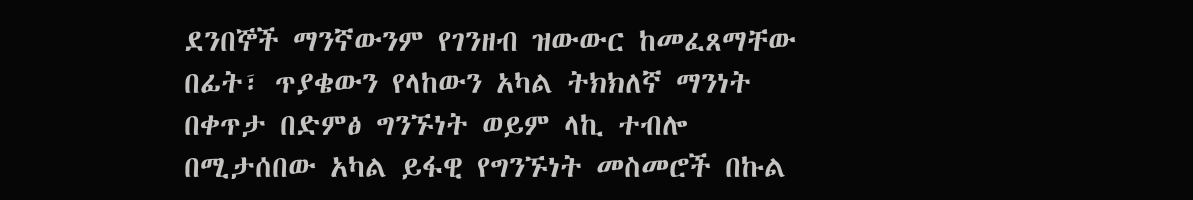ደንበኞች ማንኛውንም የገንዘብ ዝውውር ከመፈጸማቸው በፊት፣ ጥያቄውን የላከውን አካል ትክክለኛ ማንነት በቀጥታ በድምፅ ግንኙነት ወይም ላኪ ተብሎ በሚታሰበው አካል ይፋዊ የግንኙነት መስመሮች በኩል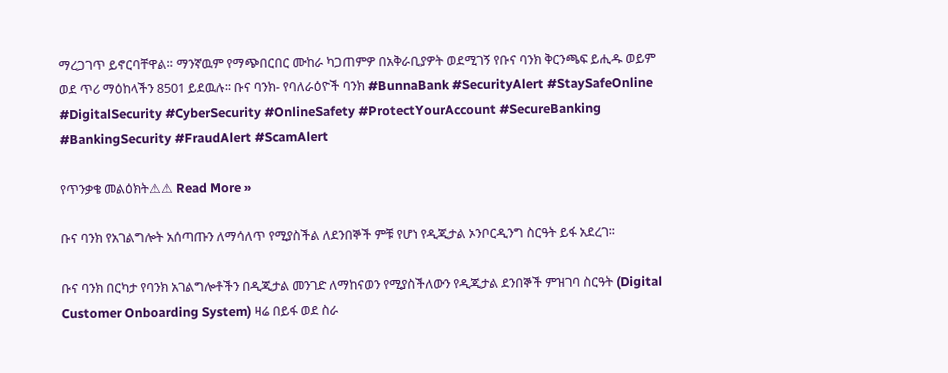ማረጋገጥ ይኖርባቸዋል። ማንኛዉም የማጭበርበር ሙከራ ካጋጠምዎ በአቅራቢያዎት ወደሚገኝ የቡና ባንክ ቅርንጫፍ ይሒዱ ወይም ወደ ጥሪ ማዕከላችን 8501 ይደዉሉ፡፡ ቡና ባንክ- የባለራዕዮች ባንክ #BunnaBank #SecurityAlert #StaySafeOnline #DigitalSecurity #CyberSecurity #OnlineSafety #ProtectYourAccount #SecureBanking #BankingSecurity #FraudAlert #ScamAlert

የጥንቃቄ መልዕክት⚠⚠ Read More »

ቡና ባንክ የአገልግሎት አሰጣጡን ለማሳለጥ የሚያስችል ለደንበኞች ምቹ የሆነ የዲጂታል ኦንቦርዲንግ ስርዓት ይፋ አደረገ፡፡

ቡና ባንክ በርካታ የባንክ አገልግሎቶችን በዲጂታል መንገድ ለማከናወን የሚያስችለውን የዲጂታል ደንበኞች ምዝገባ ስርዓት (Digital Customer Onboarding System) ዛሬ በይፋ ወደ ስራ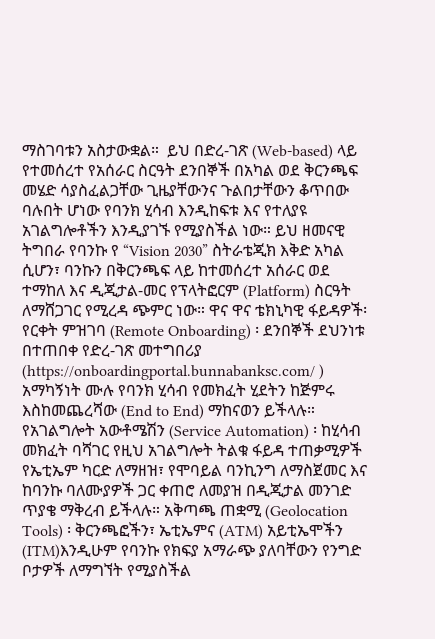ማስገባቱን አስታውቋል።  ይህ በድረ-ገጽ (Web-based) ላይ የተመሰረተ የአሰራር ስርዓት ደንበኞች በአካል ወደ ቅርንጫፍ መሄድ ሳያስፈልጋቸው ጊዜያቸውንና ጉልበታቸውን ቆጥበው ባሉበት ሆነው የባንክ ሂሳብ እንዲከፍቱ እና የተለያዩ አገልግሎቶችን እንዲያገኙ የሚያስችል ነው። ይህ ዘመናዊ ትግበራ የባንኩ የ “Vision 2030” ስትራቴጂክ እቅድ አካል ሲሆን፣ ባንኩን በቅርንጫፍ ላይ ከተመሰረተ አሰራር ወደ ተማከለ እና ዲጂታል-መር የፕላትፎርም (Platform) ስርዓት ለማሸጋገር የሚረዳ ጭምር ነው። ዋና ዋና ቴክኒካዊ ፋይዳዎች፡ የርቀት ምዝገባ (Remote Onboarding) ፡ ደንበኞች ደህንነቱ በተጠበቀ የድረ-ገጽ መተግበሪያ (https://onboardingportal.bunnabanksc.com/ ) አማካኝነት ሙሉ የባንክ ሂሳብ የመክፈት ሂደትን ከጅምሩ እስከመጨረሻው (End to End) ማከናወን ይችላሉ። የአገልግሎት አውቶሜሽን (Service Automation) ፡ ከሂሳብ መክፈት ባሻገር የዚህ አገልግሎት ትልቁ ፋይዳ ተጠቃሚዎች የኤቲኤም ካርድ ለማዘዝ፣ የሞባይል ባንኪንግ ለማስጀመር እና ከባንኩ ባለሙያዎች ጋር ቀጠሮ ለመያዝ በዲጂታል መንገድ ጥያቄ ማቅረብ ይችላሉ። አቅጣጫ ጠቋሚ (Geolocation Tools) ፡ ቅርንጫፎችን፣ ኤቲኤምና (ATM) አይቲኤሞችን (ITM)እንዲሁም የባንኩ የክፍያ አማራጭ ያለባቸውን የንግድ ቦታዎች ለማግኘት የሚያስችል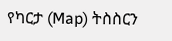የካርታ (Map) ትስስርን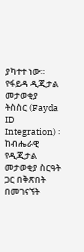ያካተተ ነው። የፋይዳ ዲጂታል መታወቂያ ትስስር (Fayda ID Integration) ፡ ከብሔራዊ የዲጂታል መታወቂያ ስርዓት ጋር በቅጽበት በመገናኘት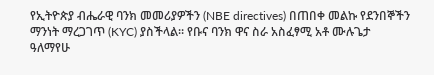የኢትዮጵያ ብሔራዊ ባንክ መመሪያዎችን (NBE directives) በጠበቀ መልኩ የደንበኞችን ማንነት ማረጋገጥ (KYC) ያስችላል። የቡና ባንክ ዋና ስራ አስፈፃሚ አቶ ሙሉጌታ ዓለማየሁ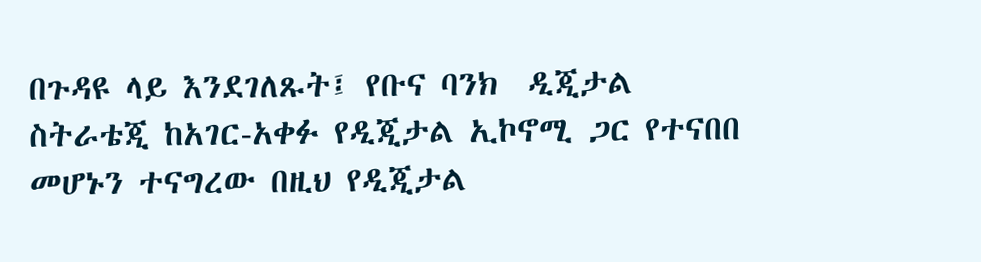በጉዳዩ ላይ እንደገለጹት፤ የቡና ባንክ  ዲጂታል ስትራቴጂ ከአገር-አቀፉ የዲጂታል ኢኮኖሚ ጋር የተናበበ መሆኑን ተናግረው በዚህ የዲጂታል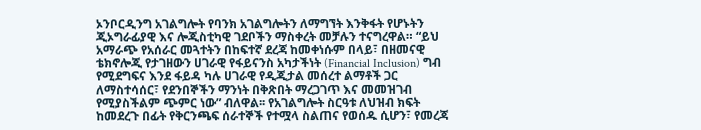ኦንቦርዲንግ አገልግሎት የባንክ አገልግሎትን ለማግኘት እንቅፋት የሆኑትን ጂኦግራፊያዊ እና ሎጂስቲካዊ ገደቦችን ማስቀረት መቻሉን ተናግረዋል። “ይህ አማራጭ የአሰራር መጓተትን በከፍተኛ ደረጃ ከመቀነሱም በላይ፣ በዘመናዊ ቴክኖሎጂ የታገዘውን ሀገራዊ የፋይናንስ አካታችነት (Financial Inclusion) ግብ የሚደግፍና እንደ ፋይዳ ካሉ ሀገራዊ የዲጂታል መሰረተ ልማቶች ጋር ለማስተሳሰር፣ የደንበኞችን ማንነት በቅጽበት ማረጋገጥ እና መመዝገብ የሚያስችልም ጭምር ነው” ብለዋል፡፡ የአገልግሎት ስርዓቱ ለህዝብ ክፍት ከመደረጉ በፊት የቅርንጫፍ ሰራተኞች የተሟላ ስልጠና የወሰዱ ሲሆን፣ የመረጃ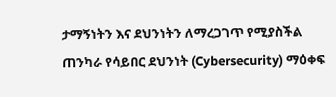ታማኝነትን እና ደህንነትን ለማረጋገጥ የሚያስችል ጠንካራ የሳይበር ደህንነት (Cybersecurity) ማዕቀፍ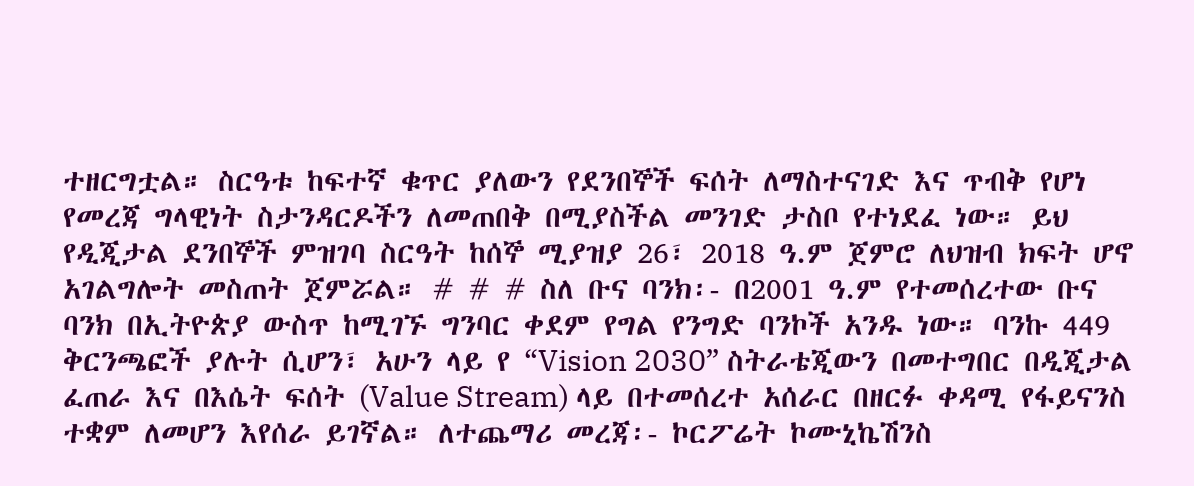ተዘርግቷል። ስርዓቱ ከፍተኛ ቁጥር ያለውን የደንበኞች ፍሰት ለማስተናገድ እና ጥብቅ የሆነ የመረጃ ግላዊነት ስታንዳርዶችን ለመጠበቅ በሚያስችል መንገድ ታስቦ የተነደፈ ነው። ይህ የዲጂታል ደንበኞች ምዝገባ ስርዓት ከሰኞ ሚያዝያ 26፣ 2018 ዓ.ም ጀምሮ ለህዝብ ክፍት ሆኖ አገልግሎት መስጠት ጀምሯል። # # # ስለ ቡና ባንክ፡- በ2001 ዓ.ም የተመሰረተው ቡና ባንክ በኢትዮጵያ ውስጥ ከሚገኙ ግንባር ቀደም የግል የንግድ ባንኮች አንዱ ነው። ባንኩ 449 ቅርንጫፎች ያሉት ሲሆን፣ አሁን ላይ የ “Vision 2030” ስትራቴጂውን በመተግበር በዲጂታል ፈጠራ እና በእሴት ፍሰት (Value Stream) ላይ በተመሰረተ አሰራር በዘርፉ ቀዳሚ የፋይናንስ ተቋም ለመሆን እየሰራ ይገኛል። ለተጨማሪ መረጃ፡- ኮርፖሬት ኮሙኒኬሽንስ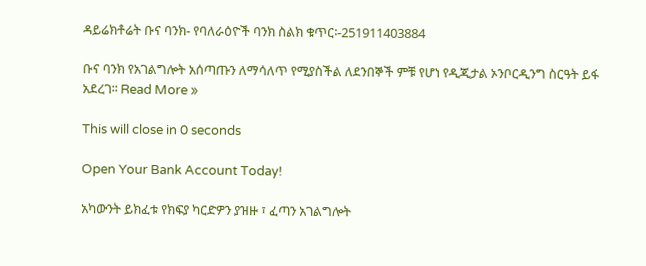ዳይሬክቶሬት ቡና ባንክ- የባለራዕዮች ባንክ ስልክ ቁጥር፡-251911403884

ቡና ባንክ የአገልግሎት አሰጣጡን ለማሳለጥ የሚያስችል ለደንበኞች ምቹ የሆነ የዲጂታል ኦንቦርዲንግ ስርዓት ይፋ አደረገ፡፡ Read More »

This will close in 0 seconds

Open Your Bank Account Today!

አካውንት ይክፈቱ የክፍያ ካርድዎን ያዝዙ ፣ ፈጣን አገልግሎት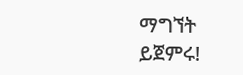ማግኘት ይጀምሩ!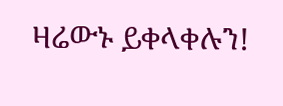ዛሬውኑ ይቀላቀሉን!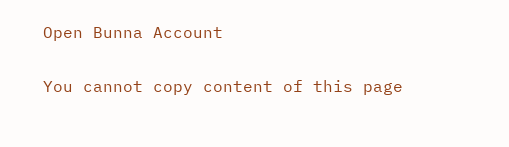Open Bunna Account

You cannot copy content of this page